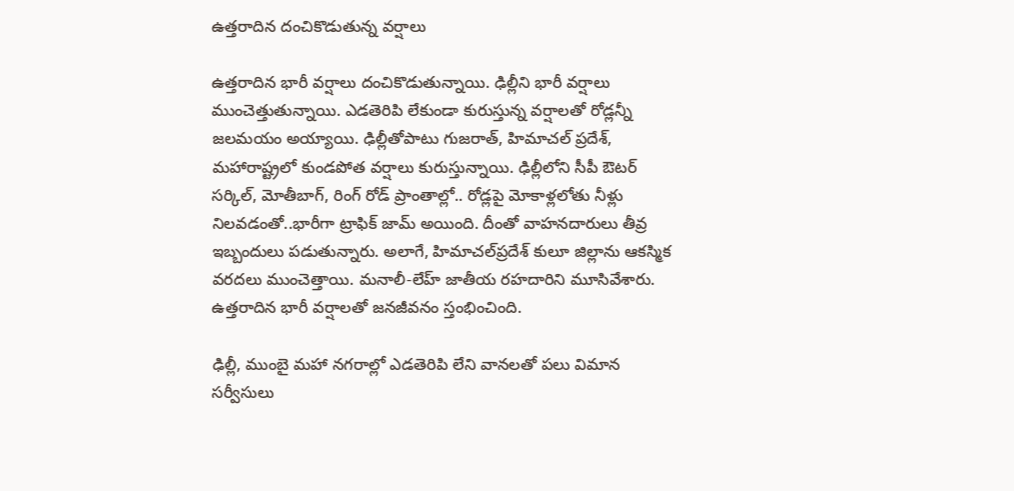ఉత్తరాదిన దంచికొడుతున్న వర్షాలు

ఉత్తరాదిన భారీ వర్షాలు దంచికొడుతున్నాయి. ఢిల్లీని భారీ వర్షాలు ముంచెత్తుతున్నాయి. ఎడతెరిపి లేకుండా కురుస్తున్న వర్షాలతో రోడ్లన్నీ జలమయం అయ్యాయి. ఢిల్లీతోపాటు గుజరాత్‌, హిమాచల్‌ ప్రదేశ్‌, మహారాష్ట్రలో కుండపోత వర్షాలు కురుస్తున్నాయి. ఢిల్లీలోని సీపీ ఔటర్ సర్కిల్, మోతీబాగ్, రింగ్ రోడ్‌ ప్రాంతాల్లో.. రోడ్లపై మోకాళ్లలోతు నీళ్లు నిలవడంతో..భారీగా ట్రాఫిక్ జామ్‌ అయింది. దీంతో వాహనదారులు తీవ్ర ఇబ్బందులు పడుతున్నారు. అలాగే, హిమాచల్‌ప్రదేశ్‌ కులూ జిల్లాను ఆకస్మిక వరదలు ముంచెత్తాయి. మనాలీ-లేహ్ జాతీయ రహదారిని మూసివేశారు. ఉత్తరాదిన భారీ వర్షాలతో జనజీవనం స్తంభించింది.

ఢిల్లీ, ముంబై మహా నగరాల్లో ఎడతెరిపి లేని వానలతో పలు విమాన సర్వీసులు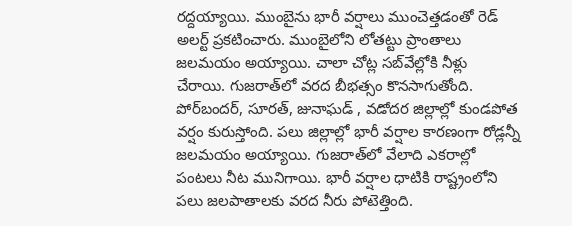రద్దయ్యాయి. ముంబైను భారీ వర్షాలు ముంచెత్తడంతో రెడ్‌ అలర్ట్ ప్రకటించారు. ముంబైలోని లోతట్టు ప్రాంతాలు జలమయం అయ్యాయి. చాలా చోట్ల సబ్‌వేల్లోకి నీళ్లు చేరాయి. గుజరాత్‌లో వరద బీభత్సం కొనసాగుతోంది. పోర్‌బందర్‌, సూరత్‌, జునాఘడ్‌ , వడోదర జిల్లాల్లో కుండపోత వర్షం కురుస్తోంది. పలు జిల్లాల్లో భారీ వర్షాల కారణంగా రోడ్లన్నీ జలమయం అయ్యాయి. గుజరాత్‌లో వేలాది ఎకరాల్లో పంటలు నీట మునిగాయి. భారీ వర్షాల ధాటికి రాష్ట్రంలోని పలు జలపాతాలకు వరద నీరు పోటెత్తింది.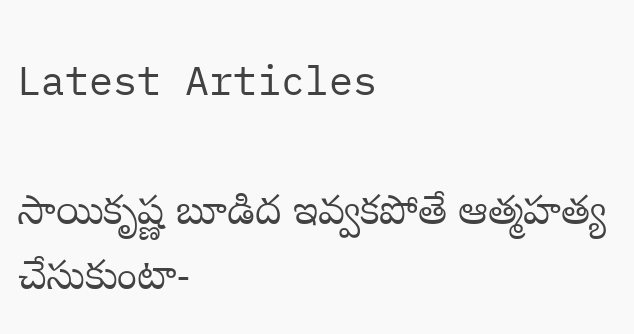Latest Articles

సాయికృష్ణ బూడిద ఇవ్వకపోతే ఆత్మహత్య చేసుకుంటా-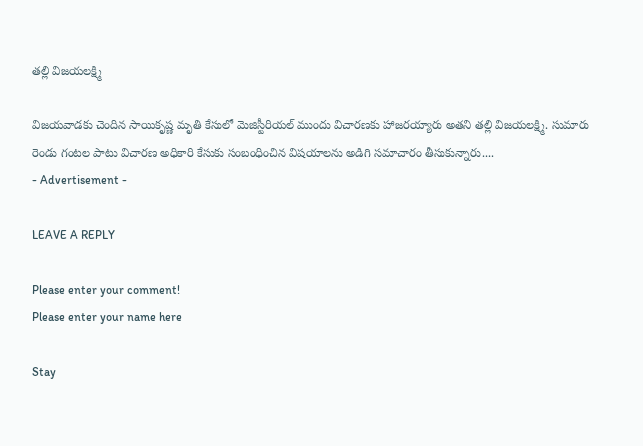తల్లి విజయలక్ష్మి

విజయవాడకు చెందిన సాయికృష్ణ మృతి కేసులో మెజిస్టీరియల్ ముందు విచారణకు హాజరయ్యారు అతని తల్లి విజయలక్ష్మి. సుమారు రెండు గంటల పాటు విచారణ అధికారి కేసుకు సంబంధించిన విషయాలను అడిగి సమాచారం తీసుకున్నారు....
- Advertisement -

LEAVE A REPLY

Please enter your comment!
Please enter your name here

Stay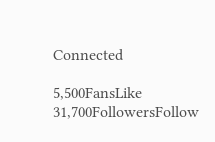Connected

5,500FansLike
31,700FollowersFollow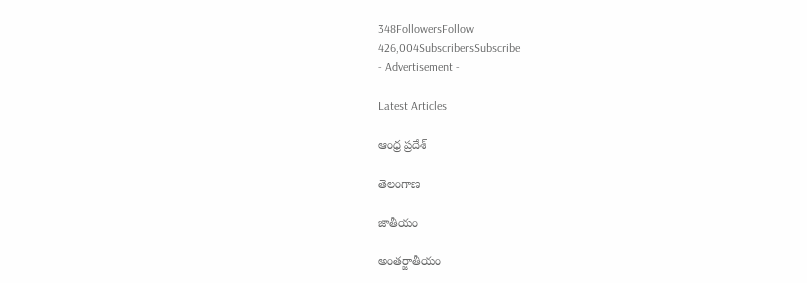348FollowersFollow
426,004SubscribersSubscribe
- Advertisement -

Latest Articles

ఆంధ్ర ప్రదేశ్

తెలంగాణ

జాతీయం

అంతర్జాతీయం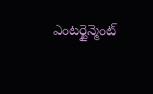ఎంటర్టైన్మెంట్